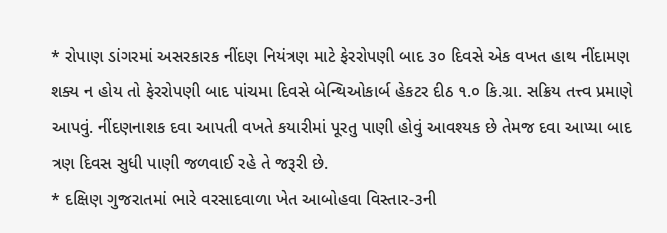* રોપાણ ડાંગરમાં અસરકારક નીંદણ નિયંત્રણ માટે ફેરરોપણી બાદ ૩૦ દિવસે એક વખત હાથ નીંદામણ શક્ય ન હોય તો ફેરરોપણી બાદ પાંચમા દિવસે બેન્થિઓકાર્બ હેકટર દીઠ ૧.૦ કિ.ગ્રા. સક્રિય તત્ત્વ પ્રમાણે આપવું. નીંદણનાશક દવા આપતી વખતે કયારીમાં પૂરતુ પાણી હોવું આવશ્યક છે તેમજ દવા આપ્યા બાદ ત્રણ દિવસ સુધી પાણી જળવાઈ રહે તે જરૂરી છે.
* દક્ષિણ ગુજરાતમાં ભારે વરસાદવાળા ખેત આબોહવા વિસ્તાર-૩ની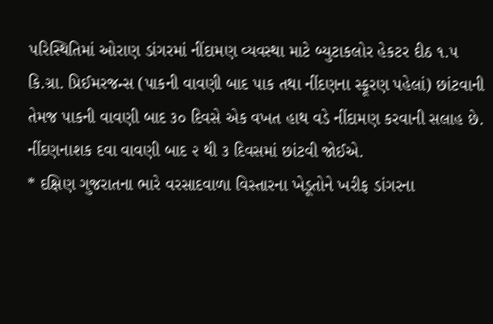પરિસ્થિતિમાં ઓરાણ ડાંગરમાં નીંદામણ વ્યવસ્થા માટે બ્યુટાકલોર હેકટર દીઠ ૧.૫ કિ.ગ્રા. પ્રિઈમરજન્સ (પાકની વાવણી બાદ પાક તથા નીંદણના સ્ફૂરણ પહેલાં) છાંટવાની તેમજ પાકની વાવણી બાદ ૩૦ દિવસે એક વખત હાથ વડે નીંદામણ કરવાની સલાહ છે. નીંદણનાશક દવા વાવણી બાદ ૨ થી ૩ દિવસમાં છાંટવી જોઈએ.
* દક્ષિણ ગુજરાતના ભારે વરસાદવાળા વિસ્તારના ખેડૂતોને ખરીફ ડાંગરના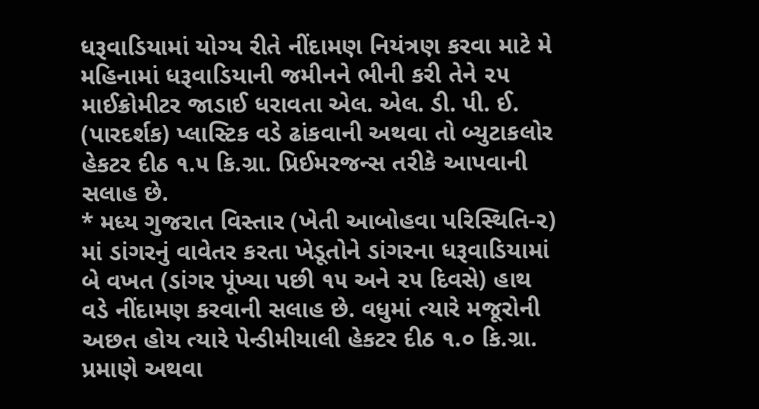ધરૂવાડિયામાં યોગ્ય રીતે નીંદામણ નિયંત્રણ કરવા માટે મે મહિનામાં ધરૂવાડિયાની જમીનને ભીની કરી તેને ૨૫ માઈક્રોમીટર જાડાઈ ધરાવતા એલ. એલ. ડી. પી. ઈ. (પારદર્શક) પ્લાસ્ટિક વડે ઢાંકવાની અથવા તો બ્યુટાકલોર હેકટર દીઠ ૧.૫ કિ.ગ્રા. પ્રિઈમરજન્સ તરીકે આપવાની સલાહ છે.
* મધ્ય ગુજરાત વિસ્તાર (ખેતી આબોહવા પરિસ્થિતિ-૨) માં ડાંગરનું વાવેતર કરતા ખેડૂતોને ડાંગરના ધરૂવાડિયામાં બે વખત (ડાંગર પૂંખ્યા પછી ૧૫ અને ૨૫ દિવસે) હાથ વડે નીંદામણ કરવાની સલાહ છે. વધુમાં ત્યારે મજૂરોની અછત હોય ત્યારે પેન્ડીમીયાલી હેકટર દીઠ ૧.૦ કિ.ગ્રા. પ્રમાણે અથવા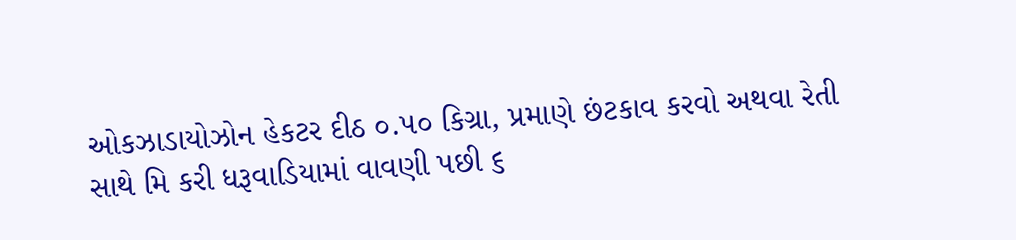ઓકઝાડાયોઝોન હેકટર દીઠ ૦.૫૦ કિગ્રા, પ્રમાણે છંટકાવ કરવો અથવા રેતી સાથે મિ કરી ધરૂવાડિયામાં વાવણી પછી ૬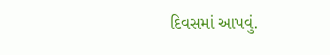દિવસમાં આપવું.